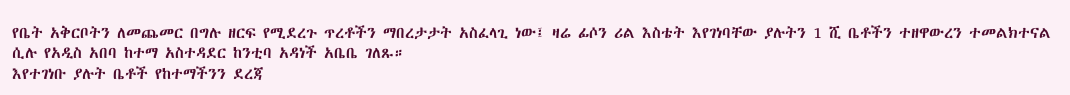የቤት አቅርቦትን ለመጨመር በግሉ ዘርፍ የሚደረጉ ጥረቶችን ማበረታታት አስፈላጊ ነው፤ ዛሬ ፊሶን ሪል እስቴት እየገነባቸው ያሉትን 1 ሺ ቤቶችን ተዘዋውረን ተመልክተናል ሲሉ የአዲስ አበባ ከተማ አስተዳደር ከንቲባ አዳነች አቤቤ ገለጹ።
እየተገነቡ ያሉት ቤቶች የከተማችንን ደረጃ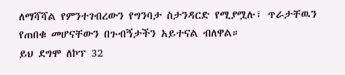ለማሻሻል የምንተገብረውን የግንባታ ስታንዳርድ የሚያሟሉ፣ ጥራታቸዉን የጠበቁ መሆናቸውን በጉብኝታችን አይተናል ብለዋል።
ይህ ደግሞ ለኮፕ 32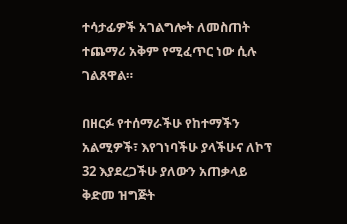ተሳታፊዎች አገልግሎት ለመስጠት ተጨማሪ አቅም የሚፈጥር ነው ሲሉ ገልጸዋል።

በዘርፉ የተሰማራችሁ የከተማችን አልሚዎች፣ እየገነባችሁ ያላችሁና ለኮፕ 32 እያደረጋችሁ ያለውን አጠቃላይ ቅድመ ዝግጅት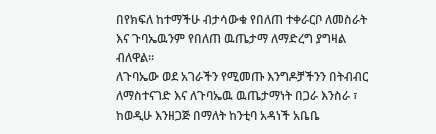በየክፍለ ከተማችሁ ብታሳውቁ የበለጠ ተቀራርቦ ለመስራት እና ጉባኤዉንም የበለጠ ዉጤታማ ለማድረግ ያግዛል ብለዋል።
ለጉባኤው ወደ አገራችን የሚመጡ እንግዶቻችንን በትብብር ለማስተናገድ እና ለጉባኤዉ ዉጤታማነት በጋራ እንስራ ፣ ከወዲሁ እንዘጋጅ በማለት ከንቲባ አዳነች አቤቤ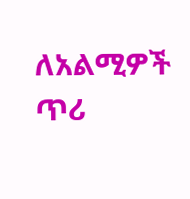ለአልሚዎች ጥሪ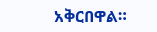አቅርበዋል።